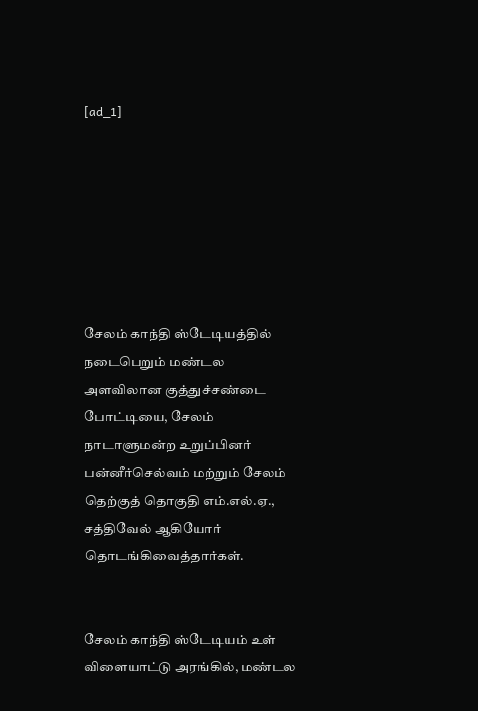[ad_1]







சேலம் காந்தி ஸ்டேடியத்தில் நடைபெறும் மண்டல அளவிலான குத்துச்சண்டை போட்டியை, சேலம் நாடாளுமன்ற உறுப்பினர் பன்னீர்செல்வம் மற்றும் சேலம் தெற்குத் தொகுதி எம்.எல்.ஏ., சத்திவேல் ஆகியோர் தொடங்கிவைத்தார்கள்.


சேலம் காந்தி ஸ்டேடியம் உள் விளையாட்டு அரங்கில், மண்டல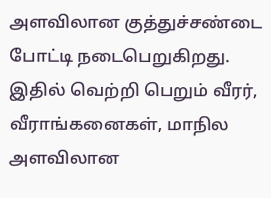அளவிலான குத்துச்சண்டை போட்டி நடைபெறுகிறது. இதில் வெற்றி பெறும் வீரர், வீராங்கனைகள், மாநில அளவிலான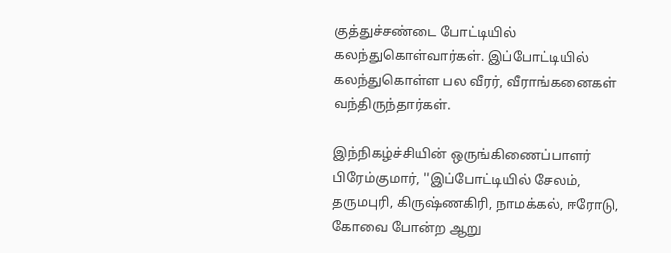குத்துச்சண்டை போட்டியில் கலந்துகொள்வார்கள். இப்போட்டியில் கலந்துகொள்ள பல வீரர், வீராங்கனைகள் வந்திருந்தார்கள்.

இந்நிகழ்ச்சியின் ஒருங்கிணைப்பாளர் பிரேம்குமார், ''இப்போட்டியில் சேலம், தருமபுரி, கிருஷ்ணகிரி, நாமக்கல், ஈரோடு, கோவை போன்ற ஆறு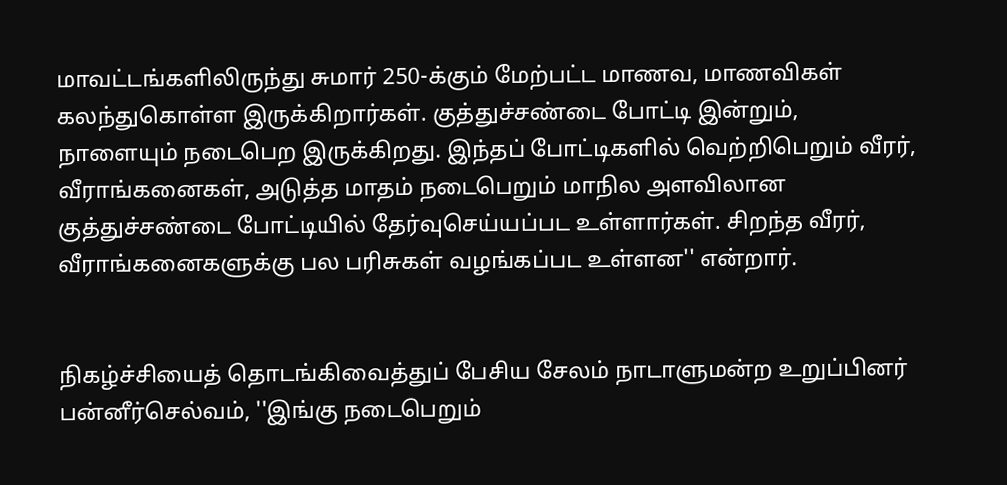மாவட்டங்களிலிருந்து சுமார் 250-க்கும் மேற்பட்ட மாணவ, மாணவிகள் கலந்துகொள்ள இருக்கிறார்கள். குத்துச்சண்டை போட்டி இன்றும், நாளையும் நடைபெற இருக்கிறது. இந்தப் போட்டிகளில் வெற்றிபெறும் வீரர், வீராங்கனைகள், அடுத்த மாதம் நடைபெறும் மாநில அளவிலான குத்துச்சண்டை போட்டியில் தேர்வுசெய்யப்பட உள்ளார்கள். சிறந்த வீரர், வீராங்கனைகளுக்கு பல பரிசுகள் வழங்கப்பட உள்ளன'' என்றார்.


நிகழ்ச்சியைத் தொடங்கிவைத்துப் பேசிய சேலம் நாடாளுமன்ற உறுப்பினர் பன்னீர்செல்வம், ''இங்கு நடைபெறும்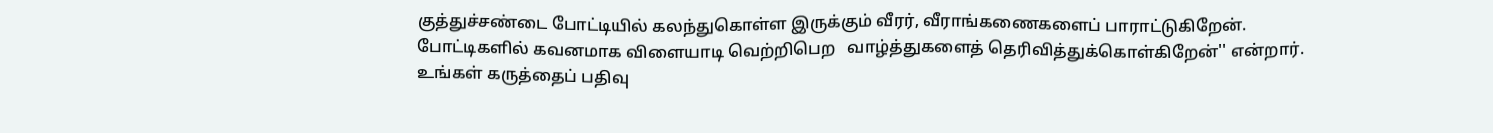குத்துச்சண்டை போட்டியில் கலந்துகொள்ள இருக்கும் வீரர், வீராங்கணைகளைப் பாராட்டுகிறேன். போட்டிகளில் கவனமாக விளையாடி வெற்றிபெற   வாழ்த்துகளைத் தெரிவித்துக்கொள்கிறேன்'' என்றார்.
உங்கள் கருத்தைப் பதிவு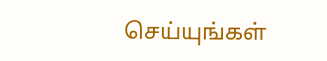செய்யுங்கள்